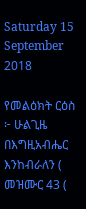Saturday 15 September 2018

የመልዕክት ርዕስ ፦ ሁልጊዜ በእግዚአብሔር እንከብራለን ( መዝሙር 43 (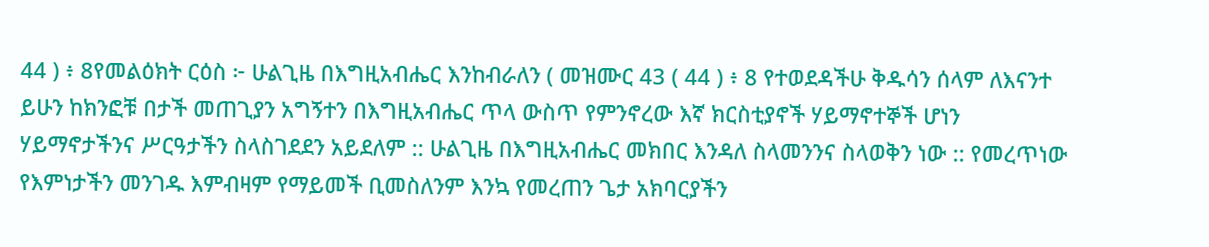44 ) ፥ 8የመልዕክት ርዕስ ፦ ሁልጊዜ በእግዚአብሔር እንከብራለን ( መዝሙር 43 ( 44 ) ፥ 8 የተወደዳችሁ ቅዱሳን ሰላም ለእናንተ ይሁን ከክንፎቹ በታች መጠጊያን አግኝተን በእግዚአብሔር ጥላ ውስጥ የምንኖረው እኛ ክርስቲያኖች ሃይማኖተኞች ሆነን ሃይማኖታችንና ሥርዓታችን ስላስገደደን አይደለም :: ሁልጊዜ በእግዚአብሔር መክበር እንዳለ ስላመንንና ስላወቅን ነው :: የመረጥነው የእምነታችን መንገዱ እምብዛም የማይመች ቢመስለንም እንኳ የመረጠን ጌታ አክባርያችን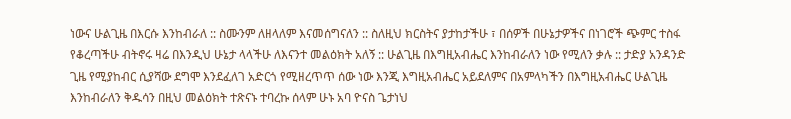ነውና ሁልጊዜ በእርሱ እንከብራለ :: ስሙንም ለዘላለም እናመሰግናለን :: ስለዚህ ክርስትና ያታከታችሁ ፣ በሰዎች በሁኔታዎችና በነገሮች ጭምር ተስፋ የቆረጣችሁ ብትኖሩ ዛሬ በእንዲህ ሁኔታ ላላችሁ ለእናንተ መልዕክት አለኝ :: ሁልጊዜ በእግዚአብሔር እንከብራለን ነው የሚለን ቃሉ :: ታድያ አንዳንድ ጊዜ የሚያከብር ሲያሻው ደግሞ እንደፈለገ አድርጎ የሚዘረጥጥ ሰው ነው እንጂ እግዚአብሔር አይደለምና በአምላካችን በእግዚአብሔር ሁልጊዜ እንከብራለን ቅዱሳን በዚህ መልዕክት ተጽናኑ ተባረኩ ሰላም ሁኑ አባ ዮናስ ጌታነህ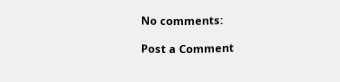No comments:

Post a Comment